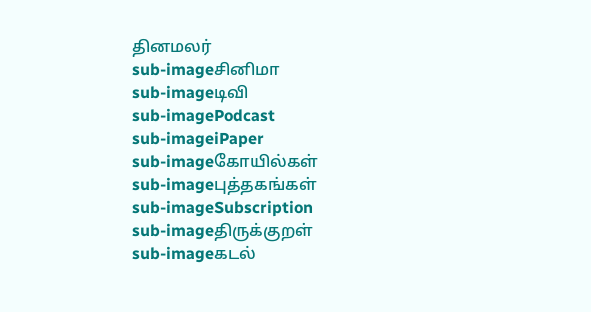தினமலர்
sub-imageசினிமா
sub-imageடிவி
sub-imagePodcast
sub-imageiPaper
sub-imageகோயில்கள்
sub-imageபுத்தகங்கள்
sub-imageSubscription
sub-imageதிருக்குறள்
sub-imageகடல்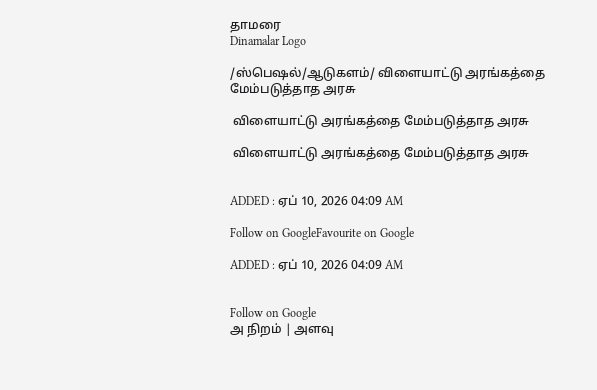தாமரை
Dinamalar Logo

/ஸ்பெஷல்/ஆடுகளம்/ விளையாட்டு அரங்கத்தை மேம்படுத்தாத அரசு

 விளையாட்டு அரங்கத்தை மேம்படுத்தாத அரசு

 விளையாட்டு அரங்கத்தை மேம்படுத்தாத அரசு


ADDED : ஏப் 10, 2026 04:09 AM

Follow on GoogleFavourite on Google

ADDED : ஏப் 10, 2026 04:09 AM


Follow on Google
அ நிறம் | அளவு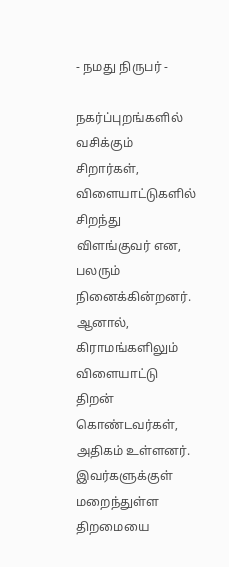- நமது நிருபர் -

நகர்ப்புறங்களில் வசிக்கும் சிறார்கள், விளையாட்டுகளில் சிறந்து விளங்குவர் என, பலரும் நினைக்கின்றனர். ஆனால், கிராமங்களிலும் விளையாட்டு திறன் கொண்டவர்கள், அதிகம் உள்ளனர். இவர்களுக்குள் மறைந்துள்ள திறமையை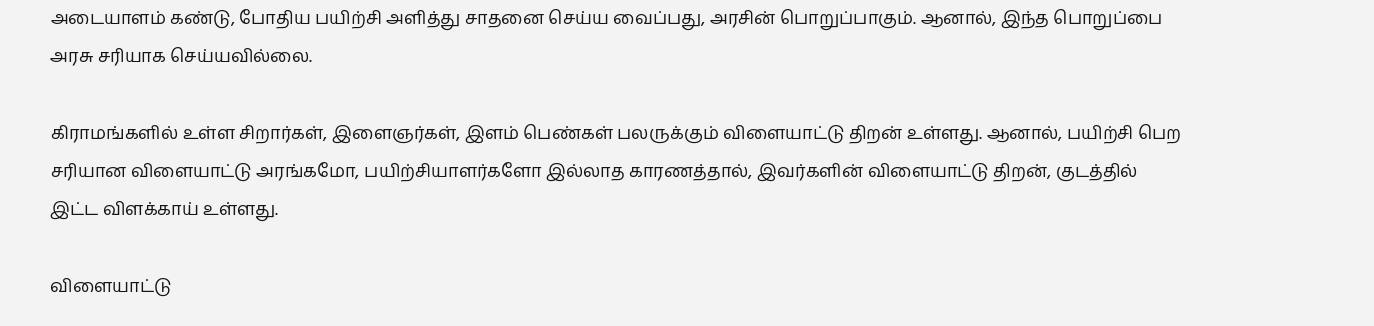அடையாளம் கண்டு, போதிய பயிற்சி அளித்து சாதனை செய்ய வைப்பது, அரசின் பொறுப்பாகும். ஆனால், இந்த பொறுப்பை அரசு சரியாக செய்யவில்லை.

கிராமங்களில் உள்ள சிறார்கள், இளைஞர்கள், இளம் பெண்கள் பலருக்கும் விளையாட்டு திறன் உள்ளது. ஆனால், பயிற்சி பெற சரியான விளையாட்டு அரங்கமோ, பயிற்சியாளர்களோ இல்லாத காரணத்தால், இவர்களின் விளையாட்டு திறன், குடத்தில் இட்ட விளக்காய் உள்ளது.

விளையாட்டு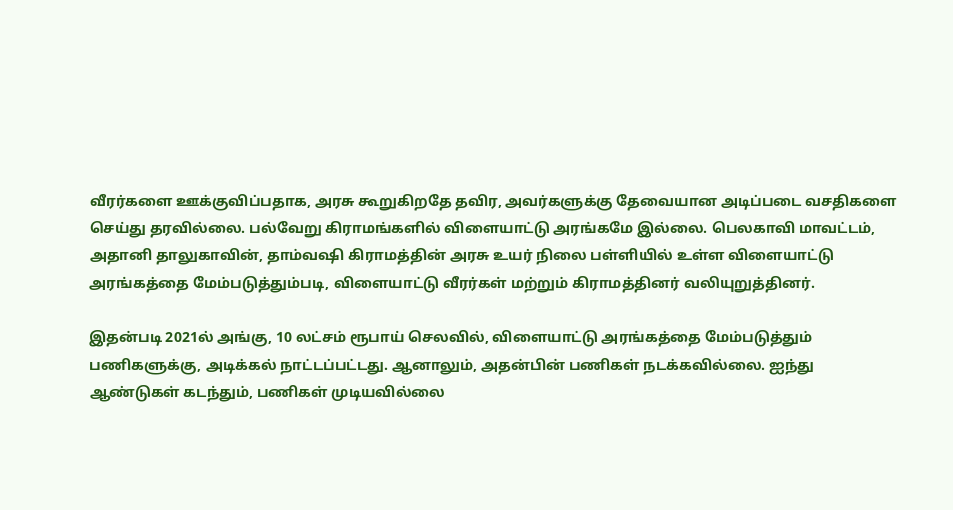வீரர்களை ஊக்குவிப்பதாக, அரசு கூறுகிறதே தவிர, அவர்களுக்கு தேவையான அடிப்படை வசதிகளை செய்து தரவில்லை. பல்வேறு கிராமங்களில் விளையாட்டு அரங்கமே இல்லை. பெலகாவி மாவட்டம், அதானி தாலுகாவின், தாம்வஷி கிராமத்தின் அரசு உயர் நிலை பள்ளியில் உள்ள விளையாட்டு அரங்கத்தை மேம்படுத்தும்படி, விளையாட்டு வீரர்கள் மற்றும் கிராமத்தினர் வலியுறுத்தினர்.

இதன்படி 2021ல் அங்கு, 10 லட்சம் ரூபாய் செலவில், விளையாட்டு அரங்கத்தை மேம்படுத்தும் பணிகளுக்கு, அடிக்கல் நாட்டப்பட்டது. ஆனாலும், அதன்பின் பணிகள் நடக்கவில்லை. ஐந்து ஆண்டுகள் கடந்தும், பணிகள் முடியவில்லை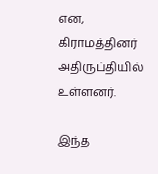என, கிராமத்தினர் அதிருப்தியில் உள்ளனர்.

இந்த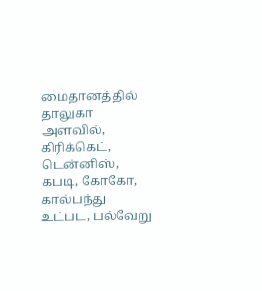மைதானத்தில் தாலுகா அளவில், கிரிக்கெட், டென்னிஸ், கபடி, கோகோ, கால்பந்து உட்பட, பல்வேறு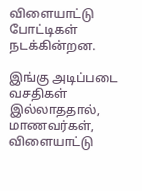விளையாட்டு போட்டிகள் நடக்கின்றன.

இங்கு அடிப்படை வசதிகள் இல்லாததால், மாணவர்கள், விளையாட்டு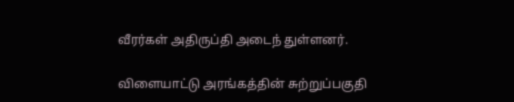வீரர்கள் அதிருப்தி அடைந் துள்ளனர்.

விளையாட்டு அரங்கத்தின் சுற்றுப்பகுதி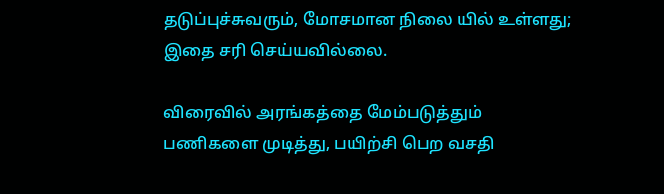தடுப்புச்சுவரும், மோசமான நிலை யில் உள்ளது; இதை சரி செய்யவில்லை.

விரைவில் அரங்கத்தை மேம்படுத்தும் பணிகளை முடித்து, பயிற்சி பெற வசதி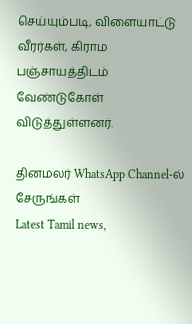செய்யும்படி, விளையாட்டு வீரர்கள், கிராம பஞ்சாயத்திடம் வேண்டுகோள் விடுத்துள்ளனர்.

தினமலர் WhatsApp Channel-ல் சேருங்கள்
Latest Tamil news,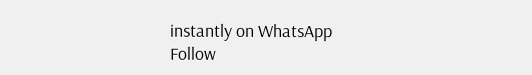instantly on WhatsApp
Follow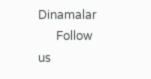Dinamalar
      Follow us